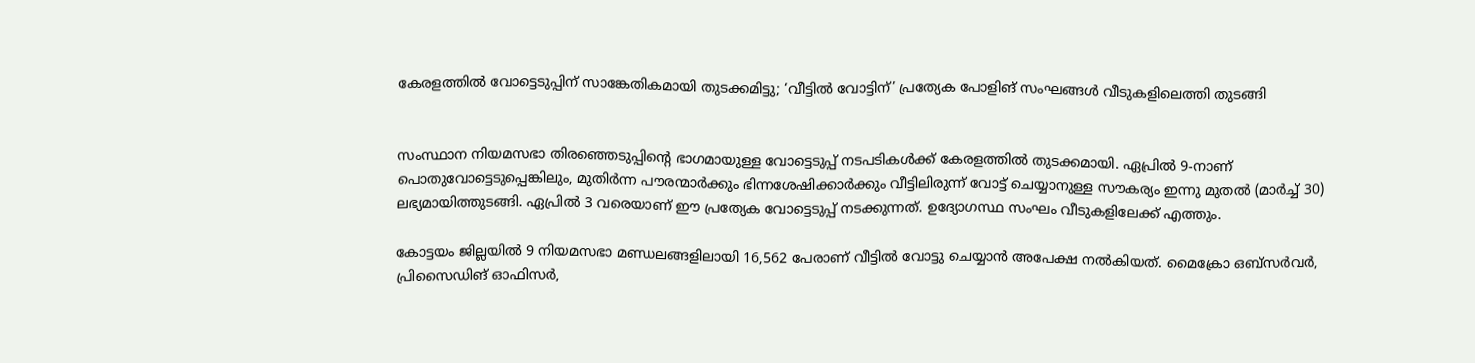കേരളത്തിൽ വോട്ടെടുപ്പിന് സാങ്കേതികമായി തുടക്കമിട്ടു; ‘വീട്ടിൽ വോട്ടിന്’ പ്രത്യേക പോളിങ് സംഘങ്ങൾ വീടുകളിലെത്തി തുടങ്ങി


സംസ്ഥാന നിയമസഭാ തിരഞ്ഞെടുപ്പിന്റെ ഭാഗമായുള്ള വോട്ടെടുപ്പ് നടപടികൾക്ക് കേരളത്തിൽ തുടക്കമായി. ഏപ്രിൽ 9-നാണ് പൊതുവോട്ടെടുപ്പെങ്കിലും, മുതിർന്ന പൗരന്മാർക്കും ഭിന്നശേഷിക്കാർക്കും വീട്ടിലിരുന്ന് വോട്ട് ചെയ്യാനുള്ള സൗകര്യം ഇന്നു മുതൽ (മാർച്ച് 30) ലഭ്യമായിത്തുടങ്ങി. ഏപ്രിൽ 3 വരെയാണ് ഈ പ്രത്യേക വോട്ടെടുപ്പ് നടക്കുന്നത്. ഉദ്യോഗസ്ഥ സംഘം വീടുകളിലേക്ക് എത്തും.

കോട്ടയം ജില്ലയിൽ 9 നിയമസഭാ മണ്ഡലങ്ങളിലായി 16,562 പേരാണ് വീട്ടിൽ വോട്ടു ചെയ്യാൻ അപേക്ഷ നൽകിയത്. മൈക്രോ ഒബ്സർവർ, പ്രിസൈഡിങ് ഓഫിസർ,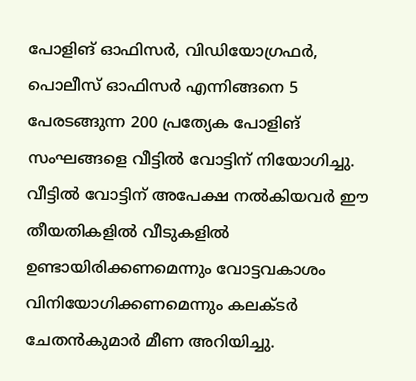പോളിങ് ഓഫിസർ, വിഡിയോഗ്രഫർ, പൊലീസ് ഓഫിസർ എന്നിങ്ങനെ 5 പേരടങ്ങുന്ന 200 പ്രത്യേക പോളിങ് സംഘങ്ങളെ വീട്ടിൽ വോട്ടിന് നിയോഗിച്ചു. വീട്ടിൽ വോട്ടിന് അപേക്ഷ നൽകിയവർ ഈ തീയതികളിൽ വീടുകളിൽ ഉണ്ടായിരിക്കണമെന്നും വോട്ടവകാശം വിനിയോഗിക്കണമെന്നും കലക്ടർ ചേതൻകുമാർ മീണ അറിയിച്ചു.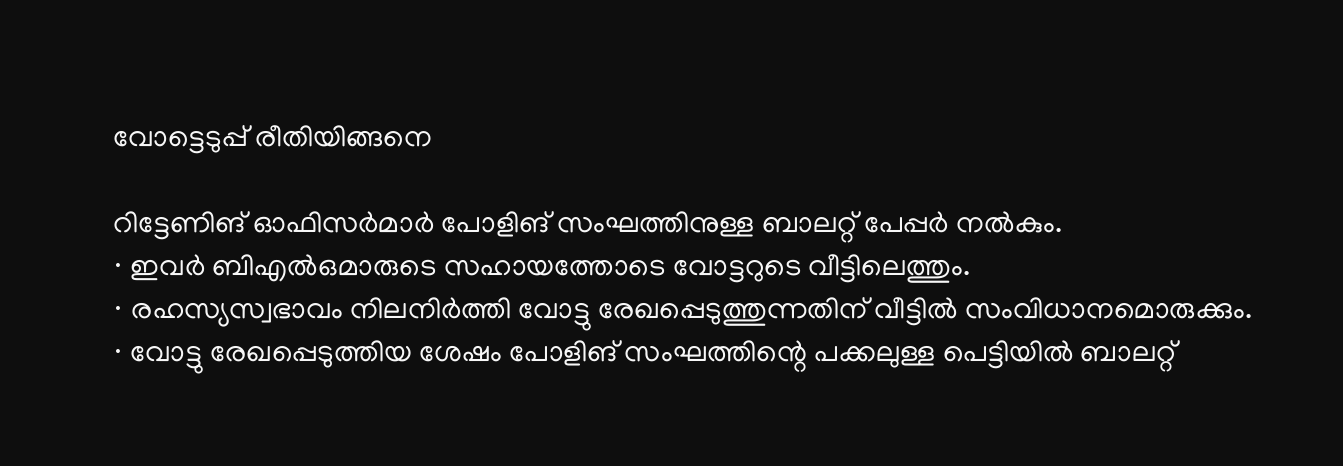വോട്ടെടുപ്പ് രീതിയിങ്ങനെ

റിട്ടേണിങ് ഓഫിസർമാർ പോളിങ് സംഘത്തിനുള്ള ബാലറ്റ് പേപ്പർ നൽകും.
∙ ഇവർ ബിഎൽഒമാരുടെ സഹായത്തോടെ വോട്ടറുടെ വീട്ടിലെത്തും.
∙ രഹസ്യസ്വഭാവം നിലനിർത്തി വോട്ടു രേഖപ്പെടുത്തുന്നതിന് വീട്ടിൽ സംവിധാനമൊരുക്കും.
∙ വോട്ടു രേഖപ്പെടുത്തിയ ശേഷം പോളിങ് സംഘത്തിന്റെ പക്കലുള്ള പെട്ടിയിൽ ബാലറ്റ്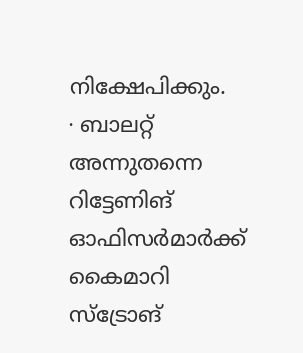നിക്ഷേപിക്കും.
∙ ബാലറ്റ് അന്നുതന്നെ റിട്ടേണിങ് ഓഫിസർമാർക്ക് കൈമാറി സ്ട്രോങ്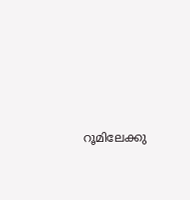റൂമിലേക്കു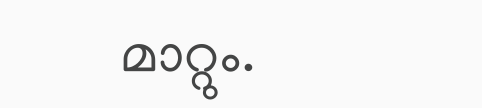മാറ്റും.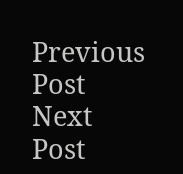Previous Post Next Post